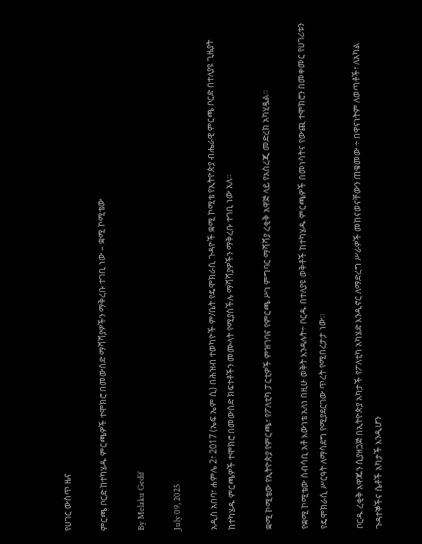የሀገር ውስጥ ዜና

ምርጫ ቦርድ ከተካሄዱ ምርጫዎች ተሞክሮ በመውሰድ ማሻሻያዎችን ማቅረቡ ተገቢ ነው – ቋሚ ኮሚቴው

By Melaku Gedif

July 09, 2025

አዲስ አበባ፣ ሐምሌ 2፣ 2017 (ኤፍ ኤም ሲ) በሕዝብ ተወካዮች ም/ቤት የዴሞክራሲ ጉዳዮች ቋሚ ኮሚቴ የኢትዮጵያ ብሔራዊ ምርጫ ቦርድ በተለያዩ ጊዜያት ከተካሄዱ ምርጫዎች ተሞክሮ በመውሰድ ክፍተቶችን መሙላት የሚያስችሉ ማሻሻያዎችን ማቅረቡ ተገቢ ነው አለ፡፡

ቋሚ ኮሚቴው የኢትዮጵያ የምርጫ፣ የፖለቲካ ፓርቲዎች ምዝገባና የምርጫ ሥነ ምግባር ማሻሻያ ረቂቅ አዋጅ ላይ የአስረጂ መድረክ አካሂዷል።

የቋሚ ኮሚቴው ሰብሳቢ አቶ እውነቴ አለነ በዚሁ ወቅት እንዳሉት÷ ቦርዱ በተለያዩ ወቅቶች ከተካሄዱ ምርጫዎች በመነሳትና የውጪ ተሞክሮን በመቀመር የሀገሪቱን የዴሞክራሲ ሥርዓት ለማሳደግ የሚያደርገው ጥረት የሚበረታታ ነው።

ቦርዱ ረቂቅ አዋጁን ሲያዘጋጅ በኢትዮጵያ አካታች የፖለቲካ አካሄድ እንዲኖር ለማድረግ ሥራዎች መከናወናቸውን ጠቁመው ÷ በዋናነትም ለወጣቶች፣ ለአካል ጉዳተኞችና ሴቶች አካታች እንዲሆን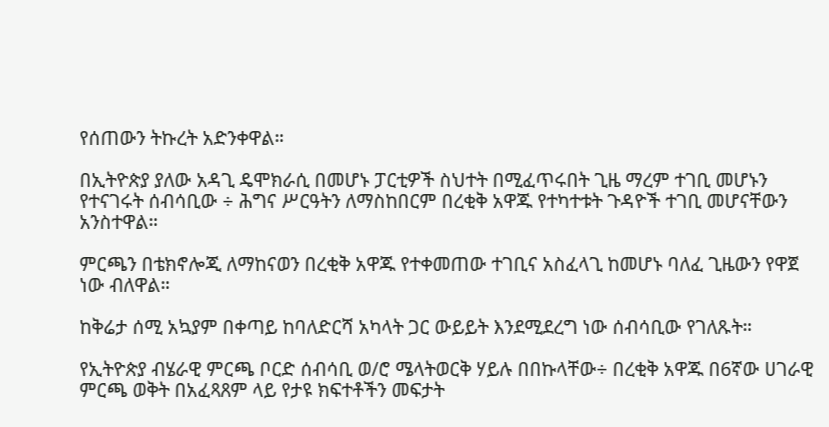የሰጠውን ትኩረት አድንቀዋል።

በኢትዮጵያ ያለው አዳጊ ዴሞክራሲ በመሆኑ ፓርቲዎች ስህተት በሚፈጥሩበት ጊዜ ማረም ተገቢ መሆኑን የተናገሩት ሰብሳቢው ÷ ሕግና ሥርዓትን ለማስከበርም በረቂቅ አዋጁ የተካተቱት ጉዳዮች ተገቢ መሆናቸውን አንስተዋል።

ምርጫን በቴክኖሎጂ ለማከናወን በረቂቅ አዋጁ የተቀመጠው ተገቢና አስፈላጊ ከመሆኑ ባለፈ ጊዜውን የዋጀ ነው ብለዋል።

ከቅሬታ ሰሚ አኳያም በቀጣይ ከባለድርሻ አካላት ጋር ውይይት እንደሚደረግ ነው ሰብሳቢው የገለጹት።

የኢትዮጵያ ብሄራዊ ምርጫ ቦርድ ሰብሳቢ ወ/ሮ ሜላትወርቅ ሃይሉ በበኩላቸው÷ በረቂቅ አዋጁ በ6ኛው ሀገራዊ ምርጫ ወቅት በአፈጻጸም ላይ የታዩ ክፍተቶችን መፍታት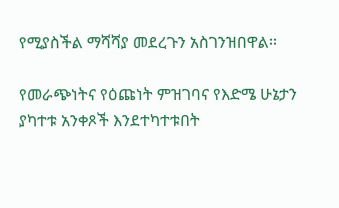የሚያስችል ማሻሻያ መደረጉን አስገንዝበዋል፡፡

የመራጭነትና የዕጩነት ምዝገባና የእድሜ ሁኔታን ያካተቱ አንቀጾች እንደተካተቱበት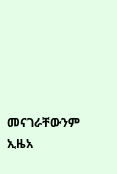መናገራቸውንም ኢዜአ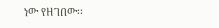ነው የዘገበው፡፡